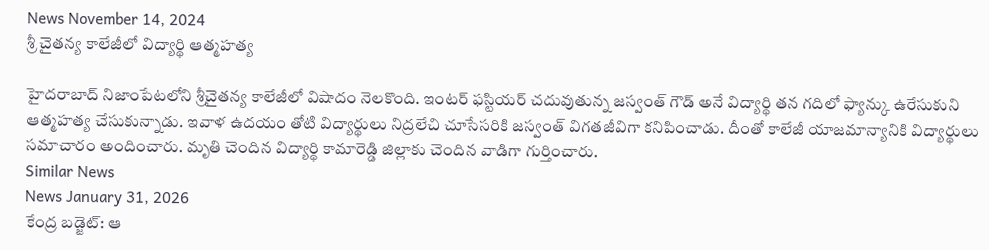News November 14, 2024
శ్రీ చైతన్య కాలేజీలో విద్యార్థి ఆత్మహత్య

హైదరాబాద్ నిజాంపేటలోని శ్రీచైతన్య కాలేజీలో విషాదం నెలకొంది. ఇంటర్ ఫస్టియర్ చదువుతున్న జస్వంత్ గౌడ్ అనే విద్యార్థి తన గదిలో ఫ్యాన్కు ఉరేసుకుని ఆత్మహత్య చేసుకున్నాడు. ఇవాళ ఉదయం తోటి విద్యార్థులు నిద్రలేచి చూసేసరికి జస్వంత్ విగతజీవిగా కనిపించాడు. దీంతో కాలేజీ యాజమాన్యానికి విద్యార్థులు సమాచారం అందించారు. మృతి చెందిన విద్యార్థి కామారెడ్డి జిల్లాకు చెందిన వాడిగా గుర్తించారు.
Similar News
News January 31, 2026
కేంద్ర బడ్జెట్: ఆ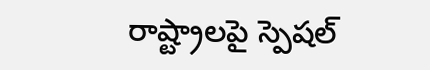రాష్ట్రాలపై స్పెషల్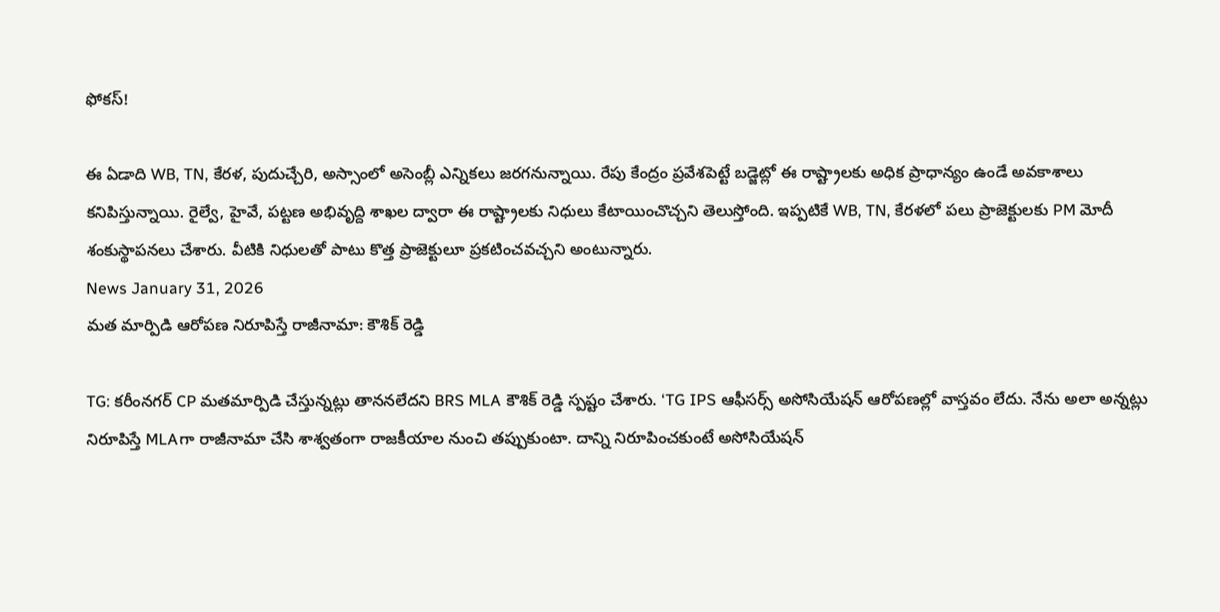ఫోకస్!

ఈ ఏడాది WB, TN, కేరళ, పుదుచ్చేరి, అస్సాంలో అసెంబ్లీ ఎన్నికలు జరగనున్నాయి. రేపు కేంద్రం ప్రవేశపెట్టే బడ్జెట్లో ఈ రాష్ట్రాలకు అధిక ప్రాధాన్యం ఉండే అవకాశాలు కనిపిస్తున్నాయి. రైల్వే, హైవే, పట్టణ అభివృద్ది శాఖల ద్వారా ఈ రాష్ట్రాలకు నిధులు కేటాయించొచ్చని తెలుస్తోంది. ఇప్పటికే WB, TN, కేరళలో పలు ప్రాజెక్టులకు PM మోదీ శంకుస్థాపనలు చేశారు. వీటికి నిధులతో పాటు కొత్త ప్రాజెక్టులూ ప్రకటించవచ్చని అంటున్నారు.
News January 31, 2026
మత మార్పిడి ఆరోపణ నిరూపిస్తే రాజీనామా: కౌశిక్ రెడ్డి

TG: కరీంనగర్ CP మతమార్పిడి చేస్తున్నట్లు తాననలేదని BRS MLA కౌశిక్ రెడ్డి స్పష్టం చేశారు. ‘TG IPS ఆఫీసర్స్ అసోసియేషన్ ఆరోపణల్లో వాస్తవం లేదు. నేను అలా అన్నట్లు నిరూపిస్తే MLAగా రాజీనామా చేసి శాశ్వతంగా రాజకీయాల నుంచి తప్పుకుంటా. దాన్ని నిరూపించకుంటే అసోసియేషన్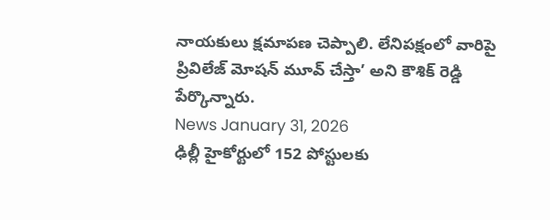నాయకులు క్షమాపణ చెప్పాలి. లేనిపక్షంలో వారిపై ప్రివిలేజ్ మోషన్ మూవ్ చేస్తా’ అని కౌశిక్ రెడ్డి పేర్కొన్నారు.
News January 31, 2026
ఢిల్లీ హైకోర్టులో 152 పోస్టులకు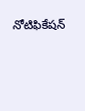నోటిఫికేషన్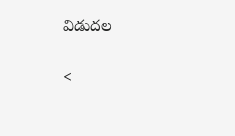విడుదల

<